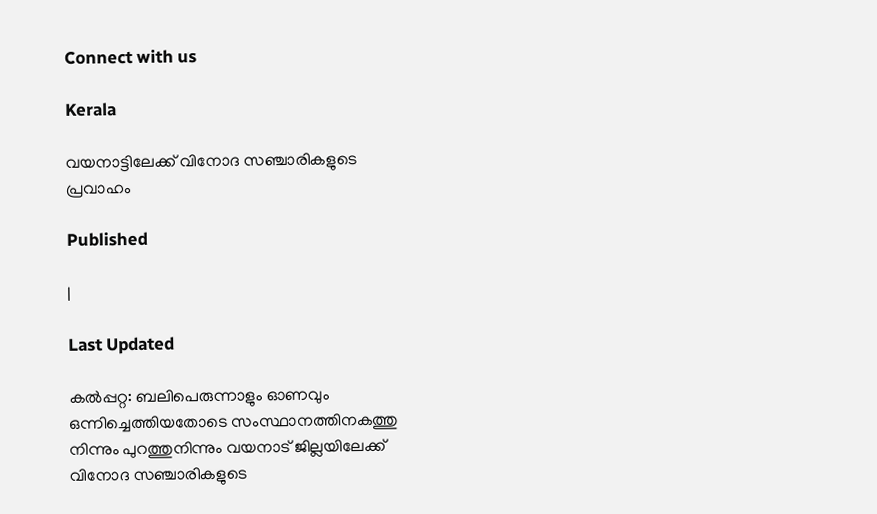Connect with us

Kerala

വയനാട്ടിലേക്ക് വിനോദ സഞ്ചാരികളുടെ പ്രവാഹം

Published

|

Last Updated

കല്‍പ്പറ്റ: ബലിപെരുന്നാളും ഓണവും ഒന്നിച്ചെത്തിയതോടെ സംസ്ഥാനത്തിനകത്തു നിന്നും പുറത്തുനിന്നും വയനാട് ജില്ലയിലേക്ക് വിനോദ സഞ്ചാരികളുടെ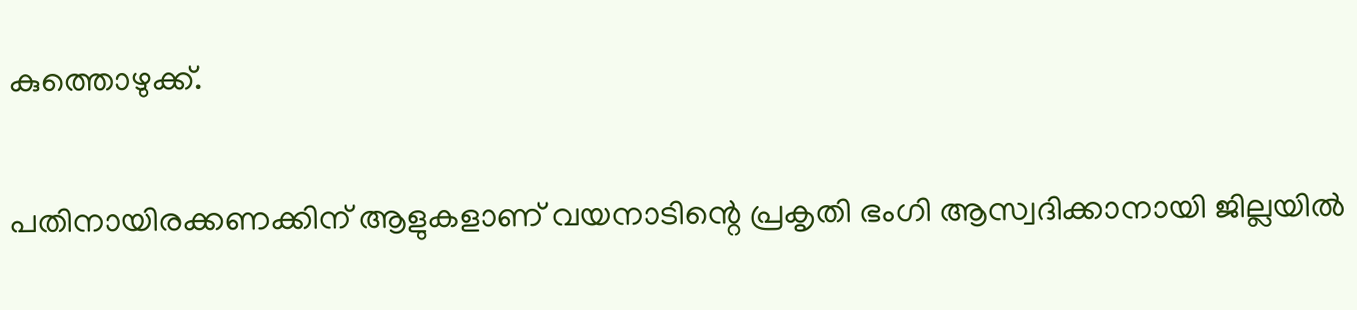കുത്തൊഴുക്ക്.

പതിനായിരക്കണക്കിന് ആളുകളാണ് വയനാടിന്റെ പ്രകൃതി ഭംഗി ആസ്വദിക്കാനായി ജില്ലയില്‍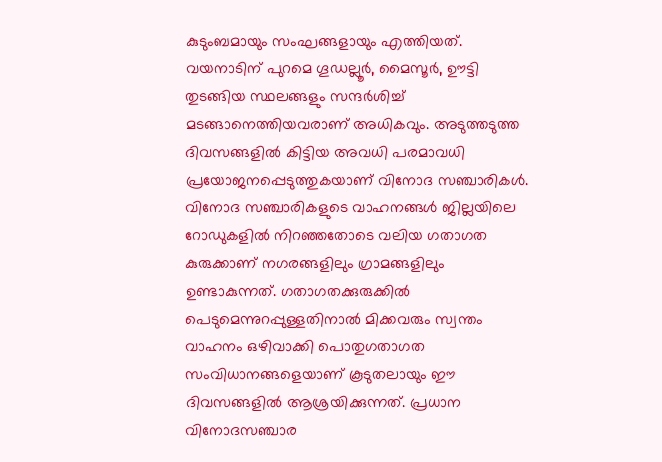കുടുംബമായും സംഘങ്ങളായും എത്തിയത്. വയനാടിന് പുറമെ ഗൂഡല്ലൂര്‍, മൈസൂര്‍, ഊട്ടി തുടങ്ങിയ സ്ഥലങ്ങളും സന്ദര്‍ശിച്ച് മടങ്ങാനെത്തിയവരാണ് അധികവും. അടുത്തടുത്ത ദിവസങ്ങളില്‍ കിട്ടിയ അവധി പരമാവധി പ്രയോജനപ്പെടുത്തുകയാണ് വിനോദ സഞ്ചാരികള്‍. വിനോദ സഞ്ചാരികളുടെ വാഹനങ്ങള്‍ ജില്ലയിലെ റോഡുകളില്‍ നിറഞ്ഞതോടെ വലിയ ഗതാഗത കുരുക്കാണ് നഗരങ്ങളിലും ഗ്രാമങ്ങളിലും ഉണ്ടാകുന്നത്. ഗതാഗതക്കുരുക്കില്‍ പെടുമെന്നുറപ്പുള്ളതിനാല്‍ മിക്കവരും സ്വന്തം വാഹനം ഒഴിവാക്കി പൊതുഗതാഗത സംവിധാനങ്ങളെയാണ് കൂടുതലായും ഈ ദിവസങ്ങളില്‍ ആശ്രയിക്കുന്നത്. പ്രധാന വിനോദസഞ്ചാര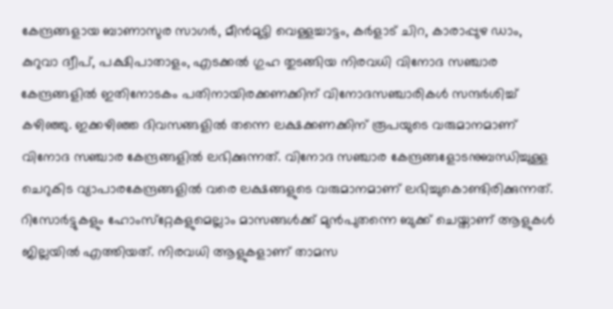കേന്ദ്രങ്ങളായ ബാണാസുര സാഗര്‍, മീന്‍മുട്ടി വെള്ളച്ചാട്ടം, കര്‍ളാട് ചിറ, കാരാപ്പുഴ ഡാം, കുറുവാ ദ്വീപ്, പക്ഷിപാതാളം, എടക്കല്‍ ഗുഹ തുടങ്ങിയ നിരവധി വിനോദ സഞ്ചാര കേന്ദ്രങ്ങളില്‍ ഇതിനോടകം പതിനായിരക്കണക്കിന് വിനോദസഞ്ചാരികള്‍ സന്ദര്‍ശിച്ച് കഴിഞ്ഞു. ഇക്കഴിഞ്ഞ ദിവസങ്ങളില്‍ തന്നെ ലക്ഷക്കണക്കിന് രൂപയുടെ വരുമാനമാണ് വിനോദ സഞ്ചാര കേന്ദ്രങ്ങളില്‍ ലഭിക്കുന്നത്. വിനോദ സഞ്ചാര കേന്ദ്രങ്ങളോടനുബന്ധിച്ചുള്ള ചെറുകിട വ്യാപാരകേന്ദ്രങ്ങളില്‍ വരെ ലക്ഷങ്ങളുടെ വരുമാനമാണ് ലഭിച്ചുകൊണ്ടിരിക്കുന്നത്. റിസോര്‍ട്ടുകളും ഹോംസ്‌റ്റേകളുമെല്ലാം മാസങ്ങള്‍ക്ക് മുന്‍പുതന്നെ ബുക്ക് ചെയ്താണ് ആളുകള്‍ ജില്ലയില്‍ എത്തിയത്. നിരവധി ആളുകളാണ് താമസ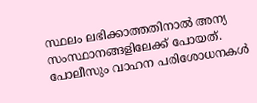സ്ഥലം ലഭിക്കാത്തതിനാല്‍ അന്യ സംസ്ഥാനങ്ങളിലേക്ക് പോയത്. പോലീസും വാഹന പരിശോധനകള്‍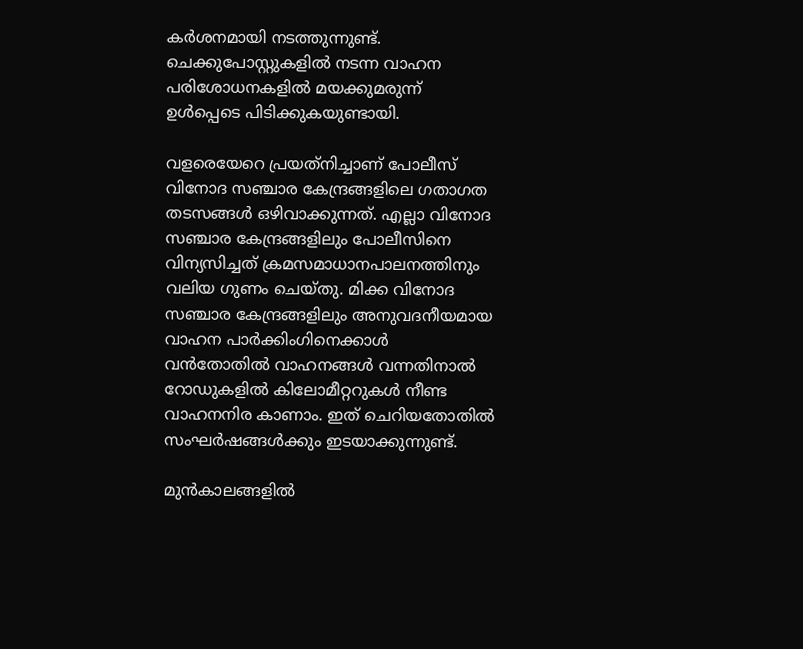കര്‍ശനമായി നടത്തുന്നുണ്ട്. ചെക്കുപോസ്റ്റുകളില്‍ നടന്ന വാഹന പരിശോധനകളില്‍ മയക്കുമരുന്ന് ഉള്‍പ്പെടെ പിടിക്കുകയുണ്ടായി.

വളരെയേറെ പ്രയത്‌നിച്ചാണ് പോലീസ് വിനോദ സഞ്ചാര കേന്ദ്രങ്ങളിലെ ഗതാഗത തടസങ്ങള്‍ ഒഴിവാക്കുന്നത്. എല്ലാ വിനോദ സഞ്ചാര കേന്ദ്രങ്ങളിലും പോലീസിനെ വിന്യസിച്ചത് ക്രമസമാധാനപാലനത്തിനും വലിയ ഗുണം ചെയ്തു. മിക്ക വിനോദ സഞ്ചാര കേന്ദ്രങ്ങളിലും അനുവദനീയമായ വാഹന പാര്‍ക്കിംഗിനെക്കാള്‍ വന്‍തോതില്‍ വാഹനങ്ങള്‍ വന്നതിനാല്‍ റോഡുകളില്‍ കിലോമീറ്ററുകള്‍ നീണ്ട വാഹനനിര കാണാം. ഇത് ചെറിയതോതില്‍ സംഘര്‍ഷങ്ങള്‍ക്കും ഇടയാക്കുന്നുണ്ട്.

മുന്‍കാലങ്ങളില്‍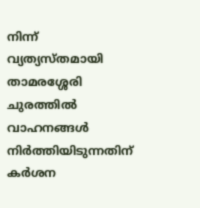നിന്ന് വ്യത്യസ്തമായി താമരശ്ശേരി ചുരത്തില്‍ വാഹനങ്ങള്‍ നിര്‍ത്തിയിടുന്നതിന് കര്‍ശന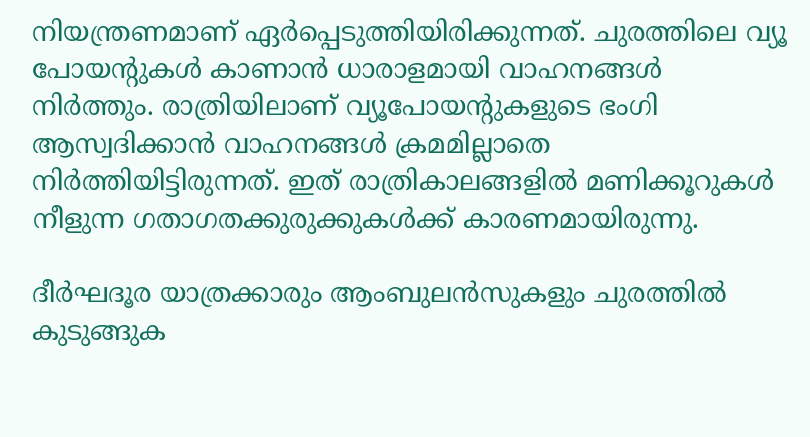നിയന്ത്രണമാണ് ഏര്‍പ്പെടുത്തിയിരിക്കുന്നത്. ചുരത്തിലെ വ്യൂ പോയന്റുകള്‍ കാണാന്‍ ധാരാളമായി വാഹനങ്ങള്‍ നിര്‍ത്തും. രാത്രിയിലാണ് വ്യൂപോയന്റുകളുടെ ഭംഗി ആസ്വദിക്കാന്‍ വാഹനങ്ങള്‍ ക്രമമില്ലാതെ നിര്‍ത്തിയിട്ടിരുന്നത്. ഇത് രാത്രികാലങ്ങളില്‍ മണിക്കൂറുകള്‍ നീളുന്ന ഗതാഗതക്കുരുക്കുകള്‍ക്ക് കാരണമായിരുന്നു.

ദീര്‍ഘദൂര യാത്രക്കാരും ആംബുലന്‍സുകളും ചുരത്തില്‍ കുടുങ്ങുക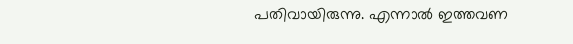പതിവായിരുന്നു. എന്നാല്‍ ഇത്തവണ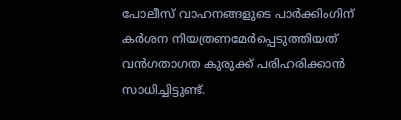പോലീസ് വാഹനങ്ങളുടെ പാര്‍ക്കിംഗിന് കര്‍ശന നിയത്രണമേര്‍പ്പെടുത്തിയത് വന്‍ഗതാഗത കുരുക്ക് പരിഹരിക്കാന്‍ സാധിച്ചിട്ടുണ്ട്.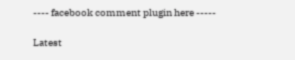---- facebook comment plugin here -----

Latest